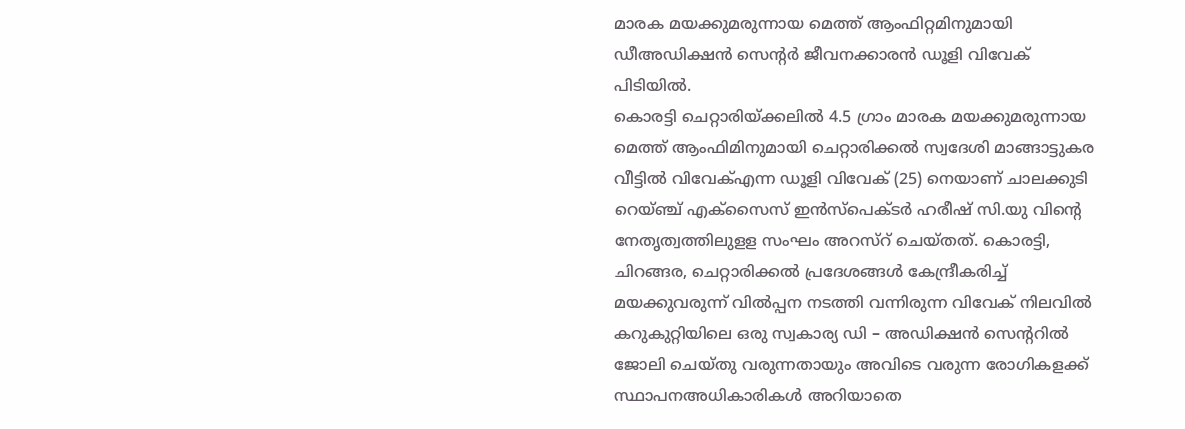മാരക മയക്കുമരുന്നായ മെത്ത് ആംഫിറ്റമിനുമായി ഡീഅഡിക്ഷൻ സെന്റർ ജീവനക്കാരൻ ഡൂളി വിവേക് പിടിയിൽ.
കൊരട്ടി ചെറ്റാരിയ്ക്കലിൽ 4.5 ഗ്രാം മാരക മയക്കുമരുന്നായ മെത്ത് ആംഫിമിനുമായി ചെറ്റാരിക്കൽ സ്വദേശി മാങ്ങാട്ടുകര വീട്ടിൽ വിവേക്എന്ന ഡൂളി വിവേക് (25) നെയാണ് ചാലക്കുടി റെയ്ഞ്ച് എക്സൈസ് ഇൻസ്പെക്ടർ ഹരീഷ് സി.യു വിൻ്റെ നേതൃത്വത്തിലുളള സംഘം അറസ്റ് ചെയ്തത്. കൊരട്ടി, ചിറങ്ങര, ചെറ്റാരിക്കൽ പ്രദേശങ്ങൾ കേന്ദ്രീകരിച്ച് മയക്കുവരുന്ന് വിൽപ്പന നടത്തി വന്നിരുന്ന വിവേക് നിലവിൽ കറുകുറ്റിയിലെ ഒരു സ്വകാര്യ ഡി – അഡിക്ഷൻ സെൻ്ററിൽ ജോലി ചെയ്തു വരുന്നതായും അവിടെ വരുന്ന രോഗികളക്ക് സ്ഥാപനഅധികാരികൾ അറിയാതെ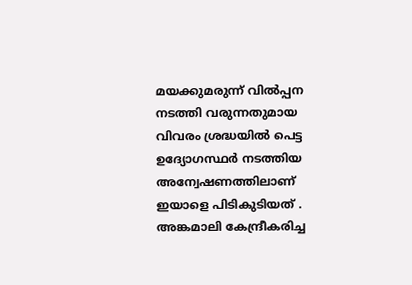മയക്കുമരുന്ന് വിൽപ്പന നടത്തി വരുന്നതുമായ വിവരം ശ്രദ്ധയിൽ പെട്ട ഉദ്യോഗസ്ഥർ നടത്തിയ അന്വേഷണത്തിലാണ് ഇയാളെ പിടികുടിയത് . അങ്കമാലി കേന്ദ്രീകരിച്ച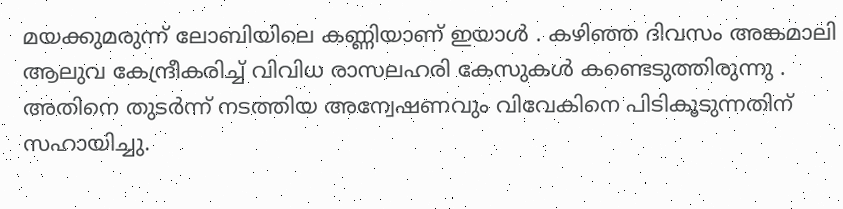മയക്കുമരുന്ന് ലോബിയിലെ കണ്ണിയാണ് ഇയാൾ . കഴിഞ്ഞ ദിവസം അങ്കമാലി ആലുവ കേന്ദ്രീകരിച്ച് വിവിധ രാസലഹരി കേസുകൾ കണ്ടെടുത്തിരുന്നു . അതിനെ തുടർന്ന് നടത്തിയ അന്വേഷണവും വിവേകിനെ പിടികൂടുന്നതിന് സഹായിച്ചു.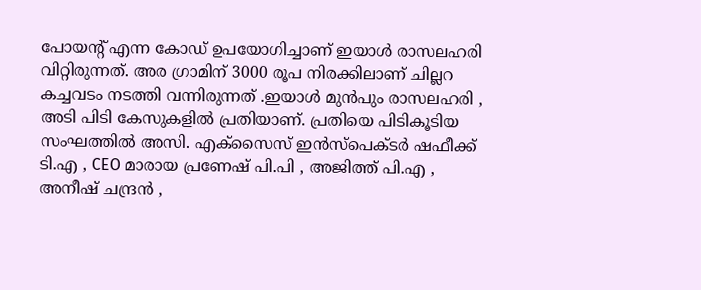പോയൻ്റ് എന്ന കോഡ് ഉപയോഗിച്ചാണ് ഇയാൾ രാസലഹരി വിറ്റിരുന്നത്. അര ഗ്രാമിന് 3000 രൂപ നിരക്കിലാണ് ചില്ലറ കച്ചവടം നടത്തി വന്നിരുന്നത് .ഇയാൾ മുൻപും രാസലഹരി , അടി പിടി കേസുകളിൽ പ്രതിയാണ്. പ്രതിയെ പിടികൂടിയ സംഘത്തിൽ അസി. എക്സൈസ് ഇൻസ്പെക്ടർ ഷഫീക്ക് ടി.എ , CEO മാരായ പ്രണേഷ് പി.പി , അജിത്ത് പി.എ , അനീഷ് ചന്ദ്രൻ ,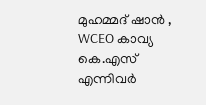മുഹമ്മദ് ഷാൻ , WCEO കാവ്യ കെ.എസ് എന്നിവർ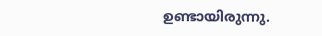ഉണ്ടായിരുന്നു.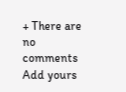+ There are no comments
Add yours